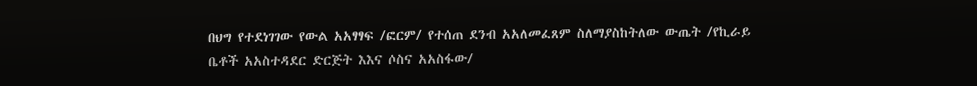በህግ የተደነገገው የውል አአፃፃፍ /ፎርም/ የተሰጠ ደንብ አአለመፈጸም ስለማያስከትለው ውጤት /የኪራይ ቤቶች አአስተዳደር ድርጅት እእና ሶስና አአስፋው/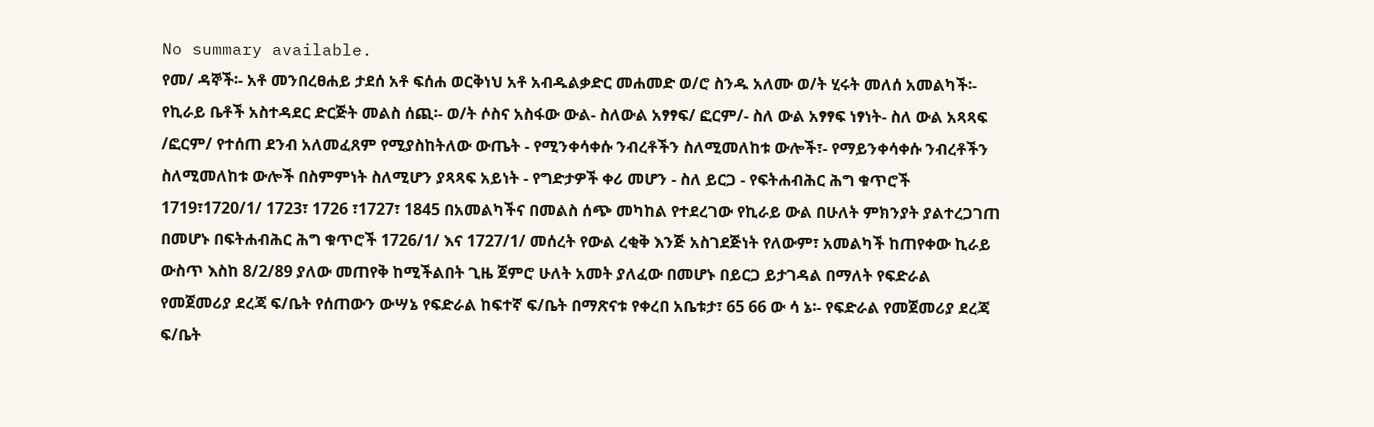No summary available.
የመ/ ዳኞች፡- አቶ መንበረፀሐይ ታደሰ አቶ ፍሰሐ ወርቅነህ አቶ አብዱልቃድር መሐመድ ወ/ሮ ስንዱ አለሙ ወ/ት ሂሩት መለሰ አመልካች፡- የኪራይ ቤቶች አስተዳደር ድርጅት መልስ ሰጪ፡- ወ/ት ሶስና አስፋው ውል- ስለውል አፃፃፍ/ ፎርም/- ስለ ውል አፃፃፍ ነፃነት- ስለ ውል አጻጻፍ /ፎርም/ የተሰጠ ደንብ አለመፈጸም የሚያስከትለው ውጤት - የሚንቀሳቀሱ ንብረቶችን ስለሚመለከቱ ውሎች፣- የማይንቀሳቀሱ ንብረቶችን ስለሚመለከቱ ውሎች በስምምነት ስለሚሆን ያጻጻፍ አይነት - የግድታዎች ቀሪ መሆን - ስለ ይርጋ - የፍትሐብሕር ሕግ ቁጥሮች 1719፣1720/1/ 1723፣ 1726 ፣1727፣ 1845 በአመልካችና በመልስ ሰጭ መካከል የተደረገው የኪራይ ውል በሁለት ምክንያት ያልተረጋገጠ በመሆኑ በፍትሐብሕር ሕግ ቁጥሮች 1726/1/ እና 1727/1/ መሰረት የውል ረቂቅ እንጅ አስገደጅነት የለውም፣ አመልካች ከጠየቀው ኪራይ ውስጥ እስከ 8/2/89 ያለው መጠየቅ ከሚችልበት ጊዜ ጀምሮ ሁለት አመት ያለፈው በመሆኑ በይርጋ ይታገዳል በማለት የፍድራል የመጀመሪያ ደረጃ ፍ/ቤት የሰጠውን ውሣኔ የፍድራል ከፍተኛ ፍ/ቤት በማጽናቱ የቀረበ አቤቱታ፣ 65 66 ው ሳ ኔ፡- የፍድራል የመጀመሪያ ደረጃ ፍ/ቤት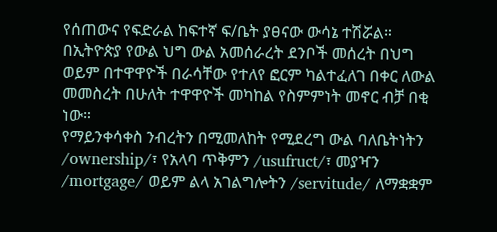የሰጠውና የፍድራል ከፍተኛ ፍ/ቤት ያፀናው ውሳኔ ተሽሯል።
በኢትዮጵያ የውል ህግ ውል አመሰራረት ደንቦች መሰረት በህግ ወይም በተዋዋዮች በራሳቸው የተለየ ፎርም ካልተፈለገ በቀር ለውል መመስረት በሁለት ተዋዋዮች መካከል የስምምነት መኖር ብቻ በቂ ነው።
የማይንቀሳቀስ ንብረትን በሚመለከት የሚደረግ ውል ባለቤትነትን /ownership/፣ የአላባ ጥቅምን /usufruct/፣ መያዣን /mortgage/ ወይም ልላ አገልግሎትን /servitude/ ለማቋቋም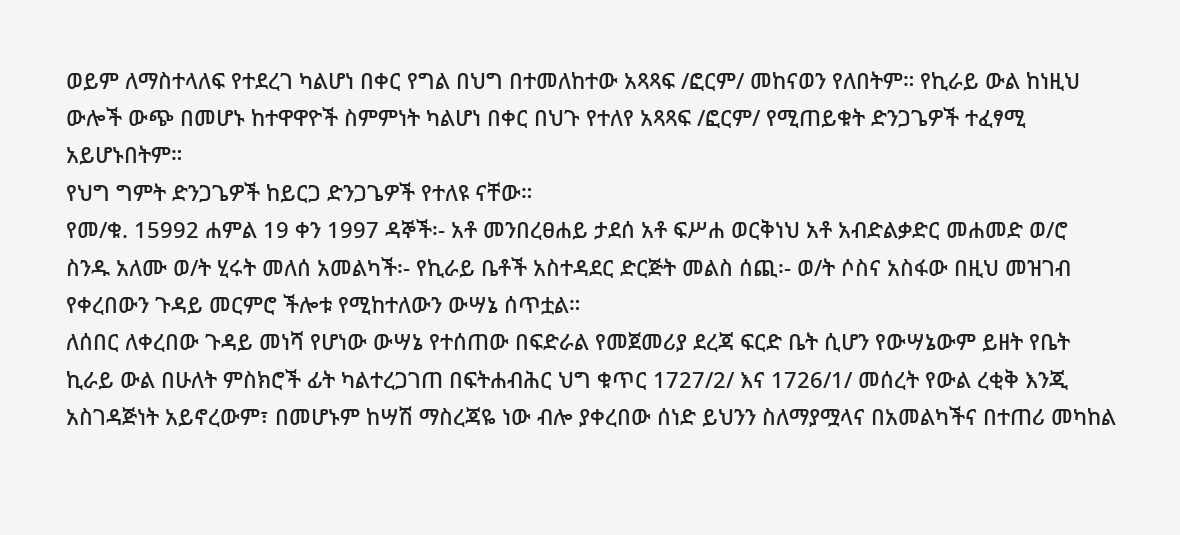ወይም ለማስተላለፍ የተደረገ ካልሆነ በቀር የግል በህግ በተመለከተው አጻጻፍ /ፎርም/ መከናወን የለበትም። የኪራይ ውል ከነዚህ ውሎች ውጭ በመሆኑ ከተዋዋዮች ስምምነት ካልሆነ በቀር በህጉ የተለየ አጻጻፍ /ፎርም/ የሚጠይቁት ድንጋጌዎች ተፈፃሚ አይሆኑበትም።
የህግ ግምት ድንጋጌዎች ከይርጋ ድንጋጌዎች የተለዩ ናቸው።
የመ/ቁ. 15992 ሐምል 19 ቀን 1997 ዳኞች፡- አቶ መንበረፀሐይ ታደሰ አቶ ፍሥሐ ወርቅነህ አቶ አብድልቃድር መሐመድ ወ/ሮ ስንዱ አለሙ ወ/ት ሂሩት መለሰ አመልካች፡- የኪራይ ቤቶች አስተዳደር ድርጅት መልስ ሰጪ፡- ወ/ት ሶስና አስፋው በዚህ መዝገብ የቀረበውን ጉዳይ መርምሮ ችሎቱ የሚከተለውን ውሣኔ ሰጥቷል።
ለሰበር ለቀረበው ጉዳይ መነሻ የሆነው ውሣኔ የተሰጠው በፍድራል የመጀመሪያ ደረጃ ፍርድ ቤት ሲሆን የውሣኔውም ይዘት የቤት ኪራይ ውል በሁለት ምስክሮች ፊት ካልተረጋገጠ በፍትሐብሕር ህግ ቁጥር 1727/2/ እና 1726/1/ መሰረት የውል ረቂቅ እንጂ አስገዳጅነት አይኖረውም፣ በመሆኑም ከሣሽ ማስረጃዬ ነው ብሎ ያቀረበው ሰነድ ይህንን ስለማያሟላና በአመልካችና በተጠሪ መካከል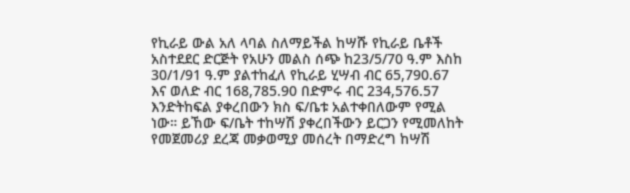የኪራይ ውል አለ ላባል ስለማይችል ከሣሹ የኪራይ ቤቶች አስተደደር ድርጅት የአሁን መልስ ሰጭ ከ23/5/70 ዓ.ም እስከ 30/1/91 ዓ.ም ያልተከፈለ የኪራይ ሂሣብ ብር 65,790.67 እና ወለድ ብር 168,785.90 በድምሩ ብር 234,576.57 እንድትከፍል ያቀረበውን ክስ ፍ/ቤቱ አልተቀበለውም የሚል ነው። ይኸው ፍ/ቤት ተከሣሽ ያቀረበችውን ይርጋን የሚመለከት የመጀመሪያ ደረጃ መቃወሚያ መሰረት በማድረግ ከሣሽ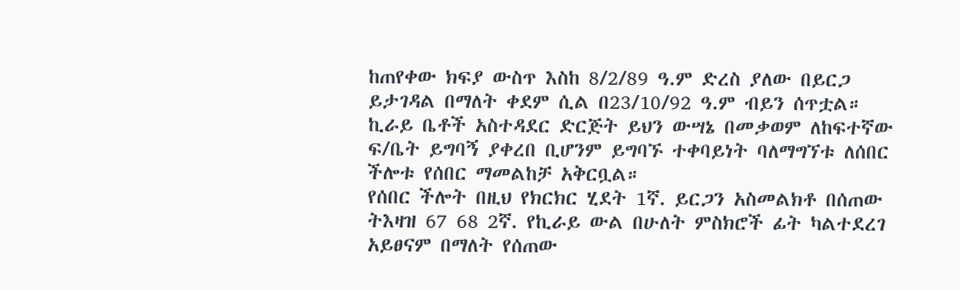ከጠየቀው ክፍያ ውስጥ እስከ 8/2/89 ዓ.ም ድረስ ያለው በይርጋ ይታገዳል በማለት ቀደም ሲል በ23/10/92 ዓ.ም ብይን ሰጥቷል።
ኪራይ ቤቶች አስተዳደር ድርጅት ይህን ውሣኔ በመቃወም ለከፍተኛው ፍ/ቤት ይግባኝ ያቀረበ ቢሆንም ይግባኙ ተቀባይነት ባለማግኘቱ ለሰበር ችሎቱ የሰበር ማመልከቻ አቅርቧል።
የሰበር ችሎት በዚህ የክርክር ሂደት 1ኛ. ይርጋን አስመልክቶ በሰጠው ትእዛዝ 67 68 2ኛ. የኪራይ ውል በሁለት ምስክሮች ፊት ካልተደረገ አይፀናም በማለት የሰጠው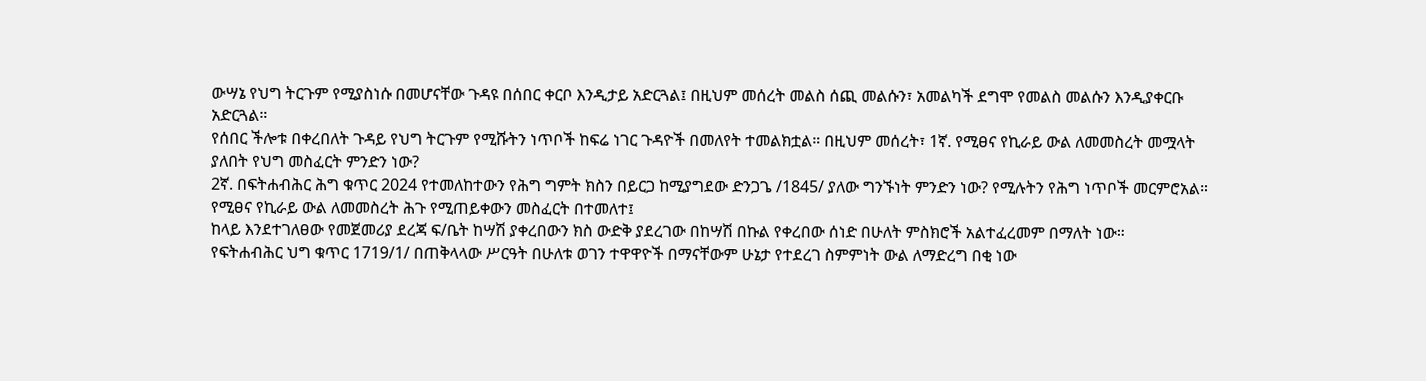ውሣኔ የህግ ትርጉም የሚያስነሱ በመሆናቸው ጉዳዩ በሰበር ቀርቦ እንዲታይ አድርጓል፤ በዚህም መሰረት መልስ ሰጪ መልሱን፣ አመልካች ደግሞ የመልስ መልሱን እንዲያቀርቡ አድርጓል።
የሰበር ችሎቱ በቀረበለት ጉዳይ የህግ ትርጉም የሚሹትን ነጥቦች ከፍሬ ነገር ጉዳዮች በመለየት ተመልክቷል። በዚህም መሰረት፣ 1ኛ. የሚፀና የኪራይ ውል ለመመስረት መሟላት ያለበት የህግ መስፈርት ምንድን ነው?
2ኛ. በፍትሐብሕር ሕግ ቁጥር 2024 የተመለከተውን የሕግ ግምት ክስን በይርጋ ከሚያግደው ድንጋጌ /1845/ ያለው ግንኙነት ምንድን ነው? የሚሉትን የሕግ ነጥቦች መርምሮአል።
የሚፀና የኪራይ ውል ለመመስረት ሕጉ የሚጠይቀውን መስፈርት በተመለተ፤
ከላይ እንደተገለፀው የመጀመሪያ ደረጃ ፍ/ቤት ከሣሽ ያቀረበውን ክስ ውድቅ ያደረገው በከሣሽ በኩል የቀረበው ሰነድ በሁለት ምስክሮች አልተፈረመም በማለት ነው።
የፍትሐብሕር ህግ ቁጥር 1719/1/ በጠቅላላው ሥርዓት በሁለቱ ወገን ተዋዋዮች በማናቸውም ሁኔታ የተደረገ ስምምነት ውል ለማድረግ በቂ ነው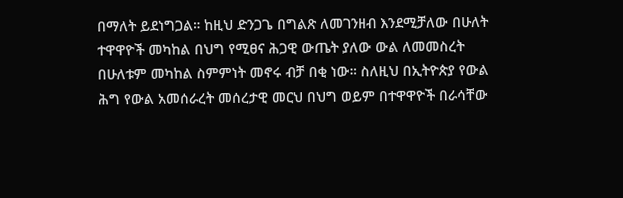በማለት ይደነግጋል። ከዚህ ድንጋጌ በግልጽ ለመገንዘብ እንደሚቻለው በሁለት ተዋዋዮች መካከል በህግ የሚፀና ሕጋዊ ውጤት ያለው ውል ለመመስረት በሁለቱም መካከል ስምምነት መኖሩ ብቻ በቂ ነው። ስለዚህ በኢትዮጵያ የውል ሕግ የውል አመሰራረት መሰረታዊ መርህ በህግ ወይም በተዋዋዮች በራሳቸው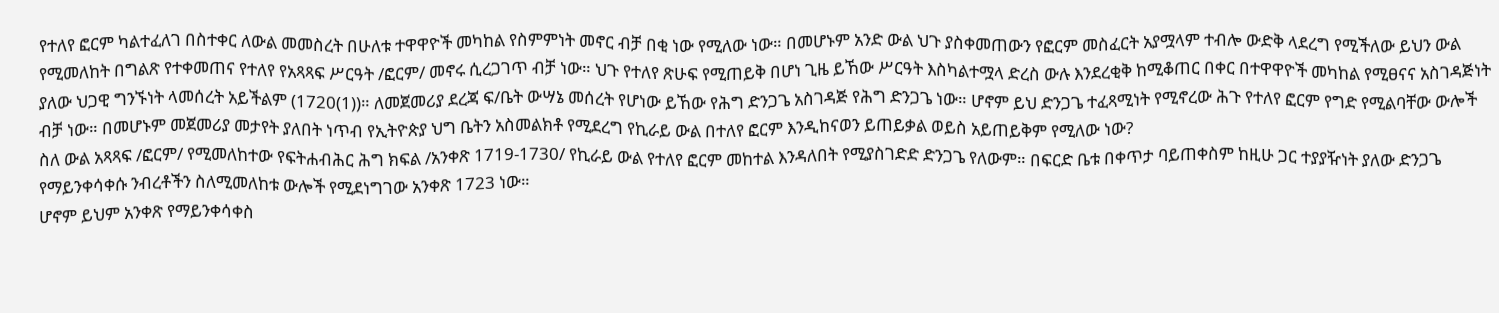የተለየ ፎርም ካልተፈለገ በስተቀር ለውል መመስረት በሁለቱ ተዋዋዮች መካከል የስምምነት መኖር ብቻ በቂ ነው የሚለው ነው። በመሆኑም አንድ ውል ህጉ ያስቀመጠውን የፎርም መስፈርት አያሟላም ተብሎ ውድቅ ላደረግ የሚችለው ይህን ውል የሚመለከት በግልጽ የተቀመጠና የተለየ የአጻጻፍ ሥርዓት /ፎርም/ መኖሩ ሲረጋገጥ ብቻ ነው። ህጉ የተለየ ጽሁፍ የሚጠይቅ በሆነ ጊዜ ይኸው ሥርዓት እስካልተሟላ ድረስ ውሉ እንደረቂቅ ከሚቆጠር በቀር በተዋዋዮች መካከል የሚፀናና አስገዳጅነት ያለው ህጋዊ ግንኙነት ላመሰረት አይችልም (1720(1))። ለመጀመሪያ ደረጃ ፍ/ቤት ውሣኔ መሰረት የሆነው ይኸው የሕግ ድንጋጌ አስገዳጅ የሕግ ድንጋጌ ነው። ሆኖም ይህ ድንጋጌ ተፈጻሚነት የሚኖረው ሕጉ የተለየ ፎርም የግድ የሚልባቸው ውሎች ብቻ ነው። በመሆኑም መጀመሪያ መታየት ያለበት ነጥብ የኢትዮጵያ ህግ ቤትን አስመልክቶ የሚደረግ የኪራይ ውል በተለየ ፎርም እንዲከናወን ይጠይቃል ወይስ አይጠይቅም የሚለው ነው?
ስለ ውል አጻጻፍ /ፎርም/ የሚመለከተው የፍትሐብሕር ሕግ ክፍል /አንቀጽ 1719-1730/ የኪራይ ውል የተለየ ፎርም መከተል እንዳለበት የሚያስገድድ ድንጋጌ የለውም። በፍርድ ቤቱ በቀጥታ ባይጠቀስም ከዚሁ ጋር ተያያዥነት ያለው ድንጋጌ የማይንቀሳቀሱ ንብረቶችን ስለሚመለከቱ ውሎች የሚደነግገው አንቀጽ 1723 ነው።
ሆኖም ይህም አንቀጽ የማይንቀሳቀስ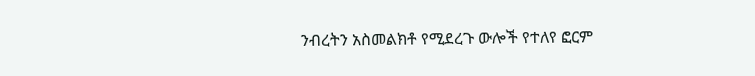ንብረትን አስመልክቶ የሚደረጉ ውሎች የተለየ ፎርም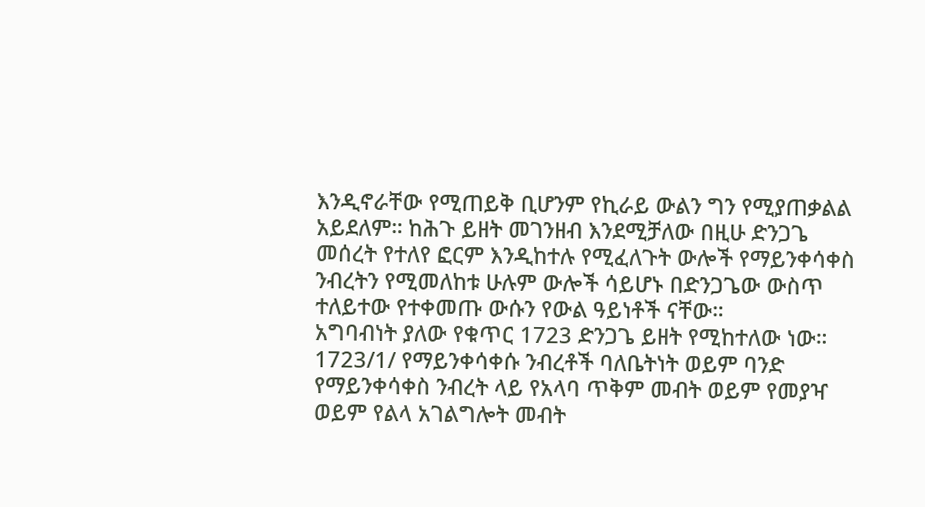እንዲኖራቸው የሚጠይቅ ቢሆንም የኪራይ ውልን ግን የሚያጠቃልል አይደለም። ከሕጉ ይዘት መገንዘብ እንደሚቻለው በዚሁ ድንጋጌ መሰረት የተለየ ፎርም እንዲከተሉ የሚፈለጉት ውሎች የማይንቀሳቀስ ንብረትን የሚመለከቱ ሁሉም ውሎች ሳይሆኑ በድንጋጌው ውስጥ ተለይተው የተቀመጡ ውሱን የውል ዓይነቶች ናቸው።
አግባብነት ያለው የቁጥር 1723 ድንጋጌ ይዘት የሚከተለው ነው።
1723/1/ የማይንቀሳቀሱ ንብረቶች ባለቤትነት ወይም ባንድ የማይንቀሳቀስ ንብረት ላይ የአላባ ጥቅም መብት ወይም የመያዣ ወይም የልላ አገልግሎት መብት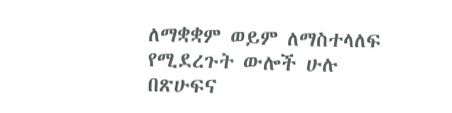ለማቋቋም ወይም ለማስተላለፍ የሚደረጉት ውሎች ሁሉ በጽሁፍና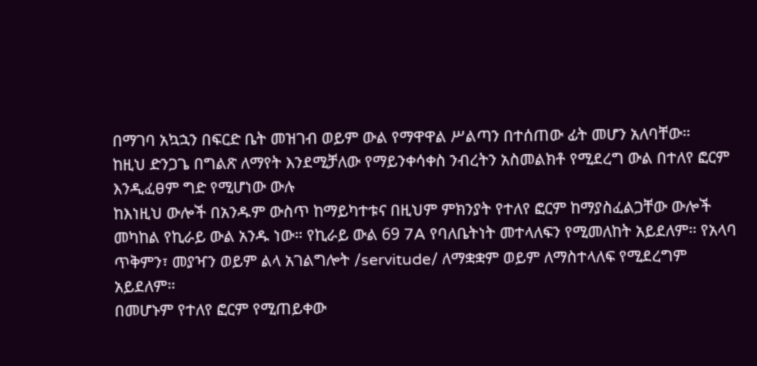በማገባ አኳኋን በፍርድ ቤት መዝገብ ወይም ውል የማዋዋል ሥልጣን በተሰጠው ፊት መሆን አለባቸው።
ከዚህ ድንጋጌ በግልጽ ለማየት እንደሚቻለው የማይንቀሳቀስ ንብረትን አስመልክቶ የሚደረግ ውል በተለየ ፎርም እንዲፈፀም ግድ የሚሆነው ውሉ
ከእነዚህ ውሎች በአንዱም ውስጥ ከማይካተቱና በዚህም ምክንያት የተለየ ፎርም ከማያስፈልጋቸው ውሎች መካከል የኪራይ ውል አንዱ ነው። የኪራይ ውል 69 7A የባለቤትነት መተላለፍን የሚመለከት አይደለም። የአላባ ጥቅምን፣ መያዣን ወይም ልላ አገልግሎት /servitude/ ለማቋቋም ወይም ለማስተላለፍ የሚደረግም አይደለም።
በመሆኑም የተለየ ፎርም የሚጠይቀው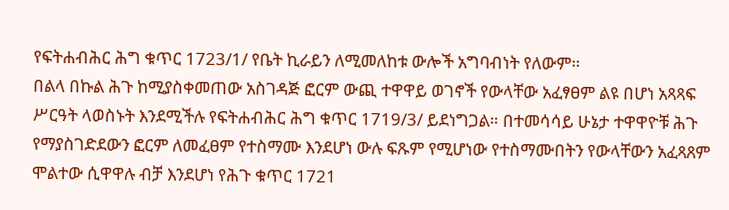የፍትሐብሕር ሕግ ቁጥር 1723/1/ የቤት ኪራይን ለሚመለከቱ ውሎች አግባብነት የለውም።
በልላ በኩል ሕጉ ከሚያስቀመጠው አስገዳጅ ፎርም ውጪ ተዋዋይ ወገኖች የውላቸው አፈፃፀም ልዩ በሆነ አጻጻፍ ሥርዓት ላወስኑት እንደሚችሉ የፍትሐብሕር ሕግ ቁጥር 1719/3/ ይደነግጋል። በተመሳሳይ ሁኔታ ተዋዋዮቹ ሕጉ የማያስገድደውን ፎርም ለመፈፀም የተስማሙ እንደሆነ ውሉ ፍጹም የሚሆነው የተስማሙበትን የውላቸውን አፈጻጸም ሞልተው ሲዋዋሉ ብቻ እንደሆነ የሕጉ ቁጥር 1721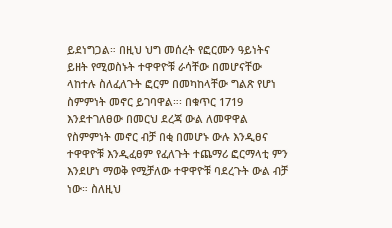ይደነግጋል። በዚህ ህግ መሰረት የፎርሙን ዓይነትና ይዘት የሚወስኑት ተዋዋዮቹ ራሳቸው በመሆናቸው ላከተሉ ስለፈለጉት ፎርም በመካከላቸው ግልጽ የሆነ ስምምነት መኖር ይገባዋል።፡ በቁጥር 1719 እንደተገለፀው በመርህ ደረጃ ውል ለመዋዋል የስምምነት መኖር ብቻ በቂ በመሆኑ ውሉ እንዲፀና ተዋዋዮቹ እንዲፈፀም የፈለጉት ተጨማሪ ፎርማላቲ ምን እንደሆነ ማወቅ የሚቻለው ተዋዋዮቹ ባደረጉት ውል ብቻ ነው። ስለዚህ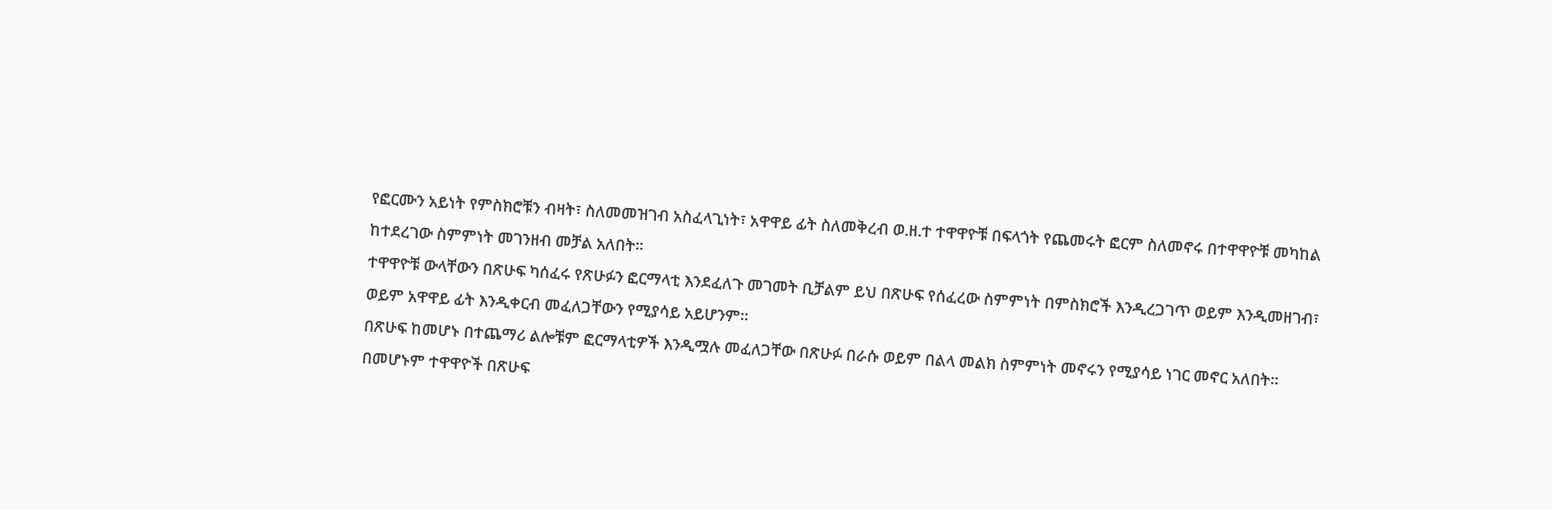የፎርሙን አይነት የምስክሮቹን ብዛት፣ ስለመመዝገብ አስፈላጊነት፣ አዋዋይ ፊት ስለመቅረብ ወ.ዘ.ተ ተዋዋዮቹ በፍላጎት የጨመሩት ፎርም ስለመኖሩ በተዋዋዮቹ መካከል ከተደረገው ስምምነት መገንዘብ መቻል አለበት።
ተዋዋዮቹ ውላቸውን በጽሁፍ ካሰፈሩ የጽሁፉን ፎርማላቲ እንደፈለጉ መገመት ቢቻልም ይህ በጽሁፍ የሰፈረው ስምምነት በምስክሮች እንዲረጋገጥ ወይም እንዲመዘገብ፣ ወይም አዋዋይ ፊት እንዲቀርብ መፈለጋቸውን የሚያሳይ አይሆንም።
በጽሁፍ ከመሆኑ በተጨማሪ ልሎቹም ፎርማላቲዎች እንዲሟሉ መፈለጋቸው በጽሁፉ በራሱ ወይም በልላ መልክ ስምምነት መኖሩን የሚያሳይ ነገር መኖር አለበት።
በመሆኑም ተዋዋዮች በጽሁፍ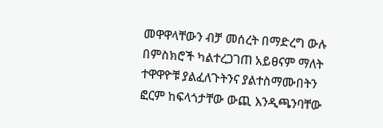መዋዋላቸውን ብቻ መሰረት በማድረግ ውሉ በምስክሮች ካልተረጋገጠ አይፀናም ማለት ተዋዋዮቹ ያልፈለጉትንና ያልተስማሙበትን ፎርም ከፍላጎታቸው ውጪ እንዲጫንባቸው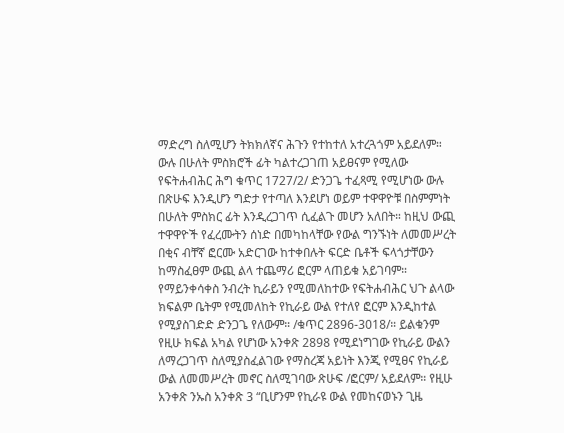ማድረግ ስለሚሆን ትክክለኛና ሕጉን የተከተለ አተረጓጎም አይደለም። ውሉ በሁለት ምስክሮች ፊት ካልተረጋገጠ አይፀናም የሚለው የፍትሐብሕር ሕግ ቁጥር 1727/2/ ድንጋጌ ተፈጻሚ የሚሆነው ውሉ በጽሁፍ እንዲሆን ግድታ የተጣለ እንደሆነ ወይም ተዋዋዮቹ በስምምነት በሁለት ምስክር ፊት እንዲረጋገጥ ሲፈልጉ መሆን አለበት። ከዚህ ውጪ ተዋዋዮች የፈረሙትን ሰነድ በመካከላቸው የውል ግንኙነት ለመመሥረት በቂና ብቸኛ ፎርሙ አድርገው ከተቀበሉት ፍርድ ቤቶች ፍላጎታቸውን ከማስፈፀም ውጪ ልላ ተጨማሪ ፎርም ላጠይቁ አይገባም።
የማይንቀሳቀስ ንብረት ኪራይን የሚመለከተው የፍትሐብሕር ህጉ ልላው ክፍልም ቤትም የሚመለከት የኪራይ ውል የተለየ ፎርም እንዲከተል የሚያስገድድ ድንጋጌ የለውም። /ቁጥር 2896-3018/። ይልቁንም የዚሁ ክፍል አካል የሆነው አንቀጽ 2898 የሚደነግገው የኪራይ ውልን ለማረጋገጥ ስለሚያስፈልገው የማስረጃ አይነት እንጂ የሚፀና የኪራይ ውል ለመመሥረት መኖር ስለሚገባው ጽሁፍ /ፎርም/ አይደለም። የዚሁ አንቀጽ ንኡስ አንቀጽ 3 “ቢሆንም የኪራዩ ውል የመከናወኑን ጊዜ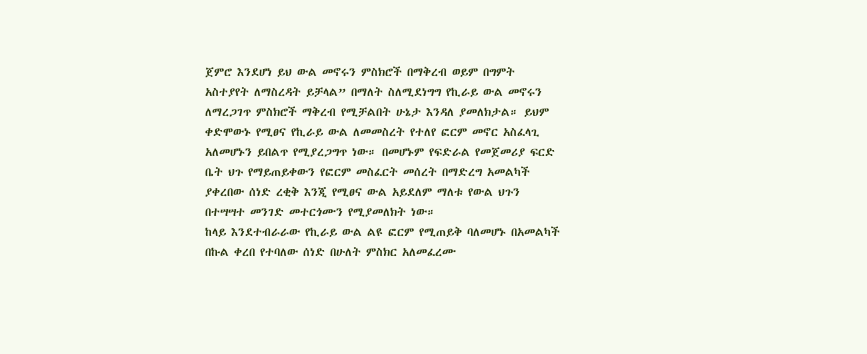ጀምሮ እንደሆነ ይህ ውል መኖሩን ምስክሮች በማቅረብ ወይም በግምት አስተያየት ለማስረዳት ይቻላል” በማለት ስለሚደነግግ የኪራይ ውል መኖሩን ለማረጋገጥ ምስክሮች ማቅረብ የሚቻልበት ሁኔታ እንዳለ ያመለክታል። ይህም ቀድሞውኑ የሚፀና የኪራይ ውል ለመመስረት የተለየ ፎርም መኖር አስፈላጊ አለመሆኑን ይበልጥ የሚያረጋግጥ ነው። በመሆኑም የፍድራል የመጀመሪያ ፍርድ ቤት ህጉ የማይጠይቀውን የፎርም መስፈርት መሰረት በማድረግ አመልካች ያቀረበው ሰነድ ረቂቅ እንጂ የሚፀና ውል አይደለም ማለቱ የውል ህጉን በተሣሣተ መንገድ መተርጎሙን የሚያመለክት ነው።
ከላይ እንደተብራራው የኪራይ ውል ልዩ ፎርም የሚጠይቅ ባለመሆኑ በአመልካች በኩል ቀረበ የተባለው ሰነድ በሁለት ምስክር አለመፈረሙ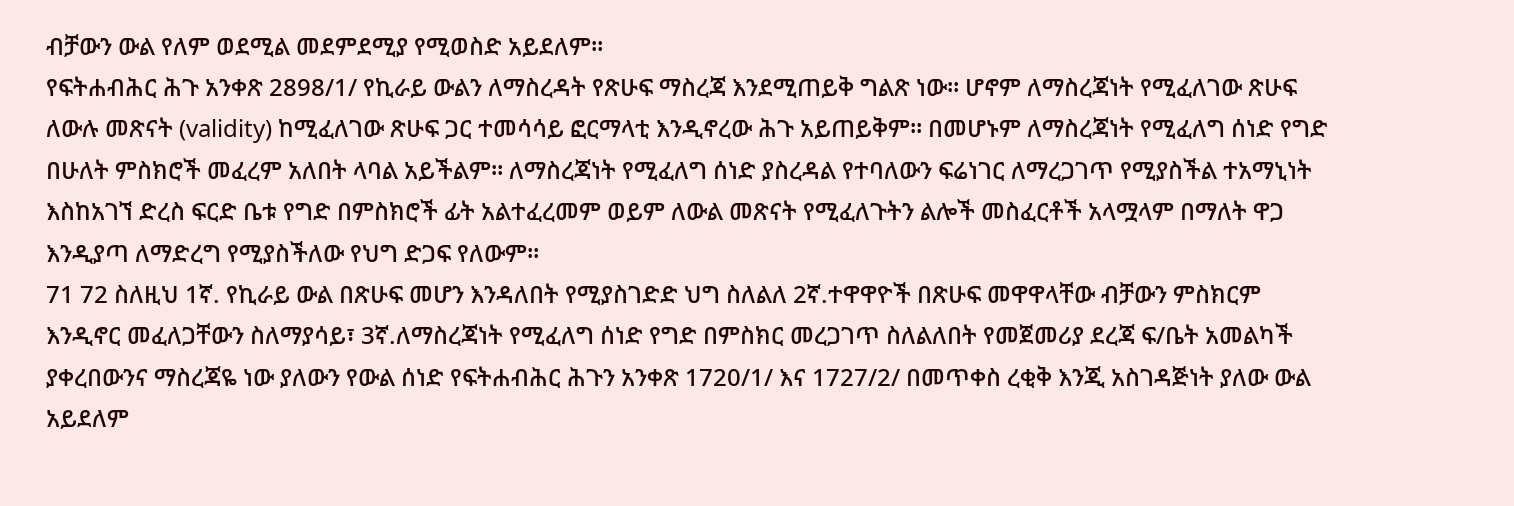ብቻውን ውል የለም ወደሚል መደምደሚያ የሚወስድ አይደለም።
የፍትሐብሕር ሕጉ አንቀጽ 2898/1/ የኪራይ ውልን ለማስረዳት የጽሁፍ ማስረጃ እንደሚጠይቅ ግልጽ ነው። ሆኖም ለማስረጃነት የሚፈለገው ጽሁፍ ለውሉ መጽናት (validity) ከሚፈለገው ጽሁፍ ጋር ተመሳሳይ ፎርማላቲ እንዲኖረው ሕጉ አይጠይቅም። በመሆኑም ለማስረጃነት የሚፈለግ ሰነድ የግድ በሁለት ምስክሮች መፈረም አለበት ላባል አይችልም። ለማስረጃነት የሚፈለግ ሰነድ ያስረዳል የተባለውን ፍሬነገር ለማረጋገጥ የሚያስችል ተአማኒነት እስከአገኘ ድረስ ፍርድ ቤቱ የግድ በምስክሮች ፊት አልተፈረመም ወይም ለውል መጽናት የሚፈለጉትን ልሎች መስፈርቶች አላሟላም በማለት ዋጋ እንዲያጣ ለማድረግ የሚያስችለው የህግ ድጋፍ የለውም።
71 72 ስለዚህ 1ኛ. የኪራይ ውል በጽሁፍ መሆን እንዳለበት የሚያስገድድ ህግ ስለልለ 2ኛ.ተዋዋዮች በጽሁፍ መዋዋላቸው ብቻውን ምስክርም እንዲኖር መፈለጋቸውን ስለማያሳይ፣ 3ኛ.ለማስረጃነት የሚፈለግ ሰነድ የግድ በምስክር መረጋገጥ ስለልለበት የመጀመሪያ ደረጃ ፍ/ቤት አመልካች ያቀረበውንና ማስረጃዬ ነው ያለውን የውል ሰነድ የፍትሐብሕር ሕጉን አንቀጽ 1720/1/ እና 1727/2/ በመጥቀስ ረቂቅ እንጂ አስገዳጅነት ያለው ውል አይደለም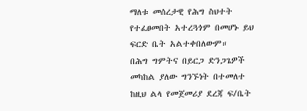ማለቱ መሰረታዊ የሕግ ስህተት የተፈፀመበት አተረጓጎም በመሆኑ ይህ ፍርድ ቤት አልተቀበለውም።
በሕግ ግምትና በይርጋ ድንጋጌዎች መካከል ያለው ግንኙነት በተመለተ ከዚህ ልላ የመጀመሪያ ደረጃ ፍ/ቤት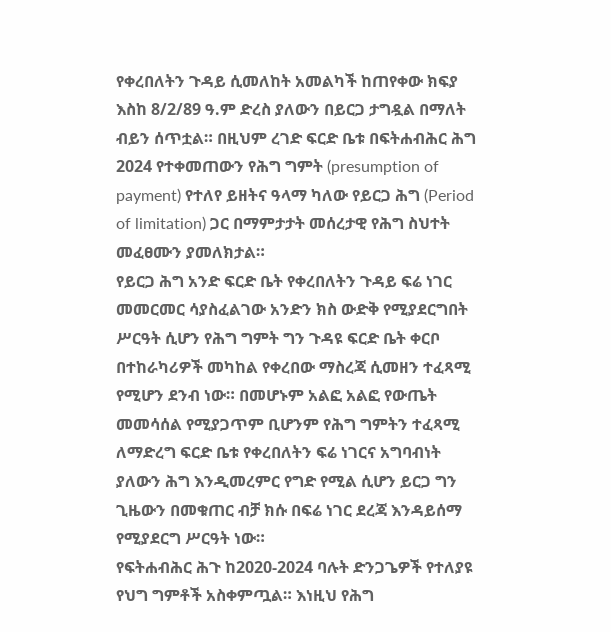የቀረበለትን ጉዳይ ሲመለከት አመልካች ከጠየቀው ክፍያ እስከ 8/2/89 ዓ.ም ድረስ ያለውን በይርጋ ታግዷል በማለት ብይን ሰጥቷል። በዚህም ረገድ ፍርድ ቤቱ በፍትሐብሕር ሕግ 2024 የተቀመጠውን የሕግ ግምት (presumption of payment) የተለየ ይዘትና ዓላማ ካለው የይርጋ ሕግ (Period of limitation) ጋር በማምታታት መሰረታዊ የሕግ ስህተት መፈፀሙን ያመለክታል።
የይርጋ ሕግ አንድ ፍርድ ቤት የቀረበለትን ጉዳይ ፍሬ ነገር መመርመር ሳያስፈልገው አንድን ክስ ውድቅ የሚያደርግበት ሥርዓት ሲሆን የሕግ ግምት ግን ጉዳዩ ፍርድ ቤት ቀርቦ በተከራካሪዎች መካከል የቀረበው ማስረጃ ሲመዘን ተፈጻሚ የሚሆን ደንብ ነው። በመሆኑም አልፎ አልፎ የውጤት መመሳሰል የሚያጋጥም ቢሆንም የሕግ ግምትን ተፈጻሚ ለማድረግ ፍርድ ቤቱ የቀረበለትን ፍሬ ነገርና አግባብነት ያለውን ሕግ እንዲመረምር የግድ የሚል ሲሆን ይርጋ ግን ጊዜውን በመቁጠር ብቻ ክሱ በፍሬ ነገር ደረጃ እንዳይሰማ የሚያደርግ ሥርዓት ነው።
የፍትሐብሕር ሕጉ ከ2020-2024 ባሉት ድንጋጌዎች የተለያዩ የህግ ግምቶች አስቀምጧል። እነዚህ የሕግ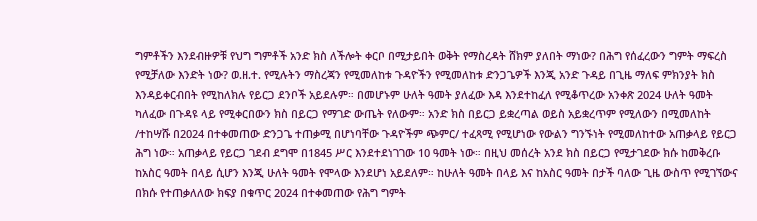ግምቶችን እንደብዙዎቹ የህግ ግምቶች አንድ ክስ ለችሎት ቀርቦ በሚታይበት ወቅት የማስረዳት ሸክም ያለበት ማነው? በሕግ የሰፈረውን ግምት ማፍረስ የሚቻለው እንድት ነው? ወ.ዘ.ተ. የሚሉትን ማስረጃን የሚመለከቱ ጉዳዮችን የሚመለከቱ ድንጋጌዎች እንጂ አንድ ጉዳይ በጊዜ ማለፍ ምክንያት ክስ እንዳይቀርብበት የሚከለክሉ የይርጋ ደንቦች አይደሉም። በመሆኑም ሁለት ዓመት ያለፈው እዳ እንደተከፈለ የሚቆጥረው አንቀጽ 2024 ሁለት ዓመት ካለፈው በጉዳዩ ላይ የሚቀርበውን ክስ በይርጋ የማገድ ውጤት የለውም። አንድ ክስ በይርጋ ይቋረጣል ወይስ አይቋረጥም የሚለውን በሚመለከት /ተከሣሹ በ2024 በተቀመጠው ድንጋጌ ተጠቃሚ በሆነባቸው ጉዳዮችም ጭምር/ ተፈጻሚ የሚሆነው የውልን ግንኙነት የሚመለከተው አጠቃላይ የይርጋ ሕግ ነው። አጠቃላይ የይርጋ ገደብ ደግሞ በ1845 ሥር እንደተደነገገው 10 ዓመት ነው። በዚህ መሰረት አንደ ክስ በይርጋ የሚታገደው ክሱ ከመቅረቡ ከአስር ዓመት በላይ ሲሆን እንጂ ሁለት ዓመት የሞላው እንደሆነ አይደለም። ከሁለት ዓመት በላይ እና ከአስር ዓመት በታች ባለው ጊዜ ውስጥ የሚገኘውና በክሱ የተጠቃለለው ክፍያ በቁጥር 2024 በተቀመጠው የሕግ ግምት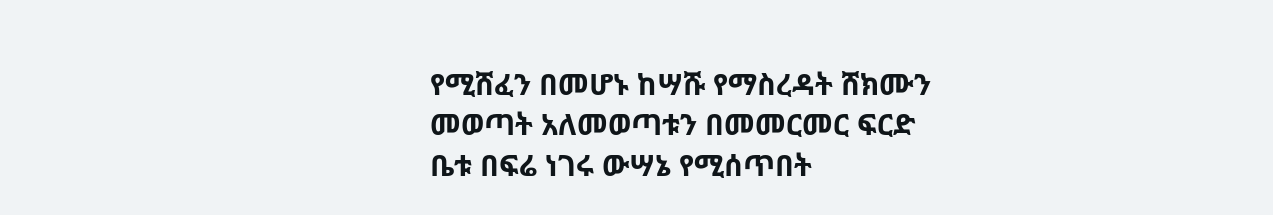የሚሸፈን በመሆኑ ከሣሹ የማስረዳት ሸክሙን መወጣት አለመወጣቱን በመመርመር ፍርድ ቤቱ በፍሬ ነገሩ ውሣኔ የሚሰጥበት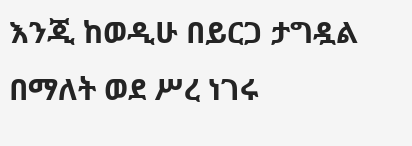እንጂ ከወዲሁ በይርጋ ታግዷል በማለት ወደ ሥረ ነገሩ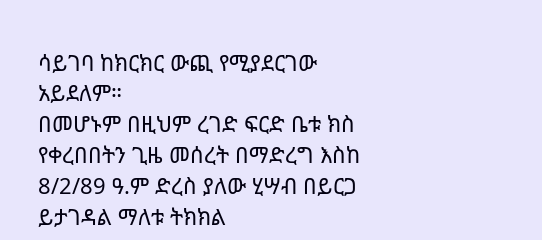ሳይገባ ከክርክር ውጪ የሚያደርገው አይደለም።
በመሆኑም በዚህም ረገድ ፍርድ ቤቱ ክስ የቀረበበትን ጊዜ መሰረት በማድረግ እስከ 8/2/89 ዓ.ም ድረስ ያለው ሂሣብ በይርጋ ይታገዳል ማለቱ ትክክል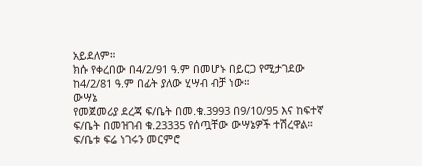አይደለም።
ክሱ የቀረበው በ4/2/91 ዓ.ም በመሆኑ በይርጋ የሚታገደው ከ4/2/81 ዓ.ም በፊት ያለው ሂሣብ ብቻ ነው።
ውሣኔ
የመጀመሪያ ደረጃ ፍ/ቤት በመ.ቁ.3993 በ9/10/95 እና ከፍተኛ ፍ/ቤት በመዝገብ ቁ.23335 የሰጧቸው ውሣኔዎች ተሽረዋል።
ፍ/ቤቱ ፍሬ ነገሩን መርምሮ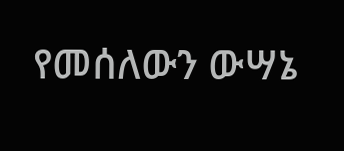የመሰለውን ውሣኔ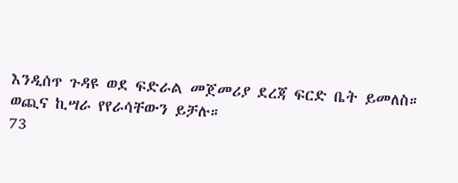እንዲሰጥ ጉዳዩ ወደ ፍድራል መጀመሪያ ደረጃ ፍርድ ቤት ይመለስ።
ወጪና ኪሣራ የየራሳቸውን ይቻሉ።
73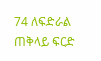74 ለፍድራል ጠቅላይ ፍርድ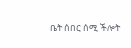ቤት ሰበር ሰሚ ችሎት